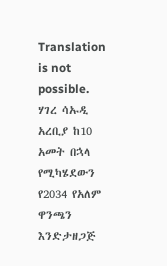Translation is not possible.
ሃገረ ሳኡዲ አረቢያ ከ10 አመት በኋላ የሚካሄደውን የ2034 የአለም ዋንጫን እንድታዘጋጅ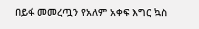በይፋ መመረጧን የአለም አቀፍ እግር ኳስ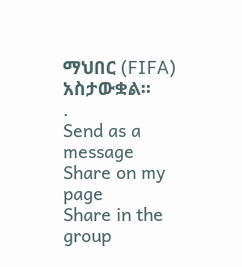ማህበር (FIFA) አስታውቋል።
.
Send as a message
Share on my page
Share in the group